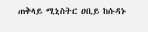ጠቅላይ ሚኒስትር ዐቢይ ከሱዳኑ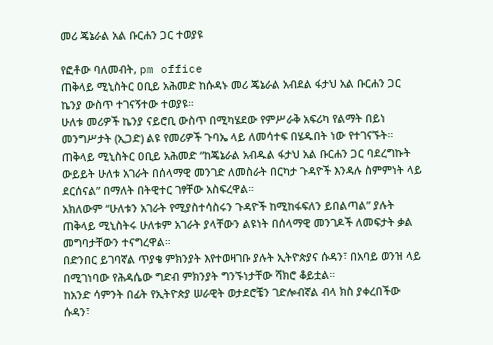መሪ ጄኔራል አል ቡርሐን ጋር ተወያዩ

የፎቶው ባለመብት, pm office
ጠቅላይ ሚኒስትር ዐቢይ አሕመድ ከሱዳኑ መሪ ጄኔራል አብደል ፋታህ አል ቡርሐን ጋር ኬንያ ውስጥ ተገናኝተው ተወያዩ።
ሁለቱ መሪዎች ኬንያ ናይሮቢ ውስጥ በሚካሄደው የምሥራቅ አፍሪካ የልማት በይነ መንግሥታት (ኢጋድ) ልዩ የመሪዎች ጉባኤ ላይ ለመሳተፍ በሄዱበት ነው የተገናኙት።
ጠቅላይ ሚኒስትር ዐቢይ አሕመድ “ከጄኔራል አብዱል ፋታህ አል ቡርሐን ጋር ባደረግኩት ውይይት ሁለቱ አገራት በሰላማዊ መንገድ ለመስራት በርካታ ጉዳዮች እንዳሉ ስምምነት ላይ ደርሰናል” በማለት በትዊተር ገፃቸው አስፍረዋል።
አክለውም “ሁለቱን አገራት የሚያስተሳስሩን ጉዳዮች ከሚከፋፍለን ይበልጣል” ያሉት ጠቅላይ ሚኒስትሩ ሁለቱም አገራት ያላቸውን ልዩነት በሰላማዊ መንገዶች ለመፍታት ቃል መግባታቸውን ተናግረዋል።
በድንበር ይገባኛል ጥያቄ ምክንያት እየተወዛገቡ ያሉት ኢትዮጵያና ሱዳን፣ በአባይ ወንዝ ላይ በሚገነባው የሕዳሴው ግድብ ምክንያት ግንኙነታቸው ሻክሮ ቆይቷል።
ከአንድ ሳምንት በፊት የኢትዮጵያ ሠራዊት ወታደሮቼን ገድሎብኛል ብላ ክስ ያቀረበችው ሱዳን፣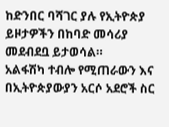ከድንበር ባሻገር ያሉ የኢትዮጵያ ይዞታዎችን በከባድ መሳሪያ መደብደቧ ይታወሳል።
አልፋሽካ ተብሎ የሚጠራውን እና በኢትዮጵያውያን አርሶ አደሮች ስር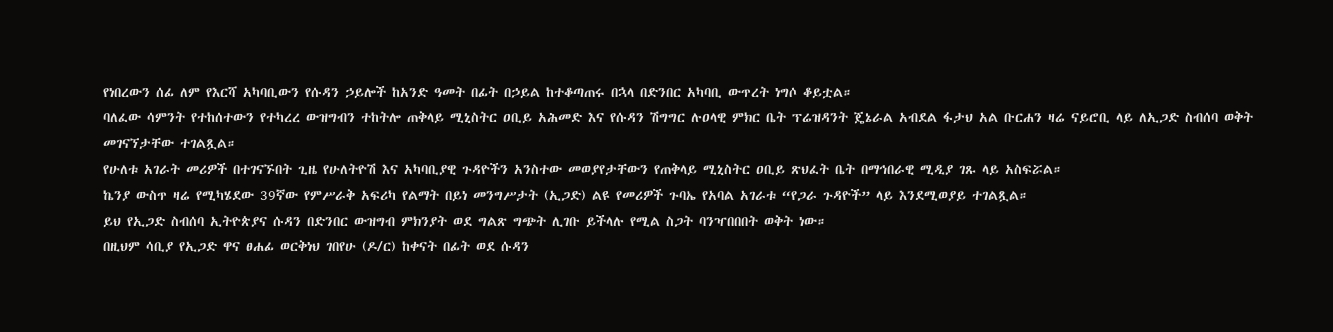የነበረውን ሰፊ ለም የእርሻ አካባቢውን የሱዳን ኃይሎች ከአንድ ዓመት በፊት በኃይል ከተቆጣጠሩ በኋላ በድንበር አካባቢ ውጥረት ነግሶ ቆይቷል።
ባለፈው ሳምንት የተከሰተውን የተካረረ ውዝግብን ተከትሎ ጠቅላይ ሚኒስትር ዐቢይ አሕመድ እና የሱዳን ሽግግር ሉዐላዊ ምክር ቤት ፕሬዝዳንት ጄኔራል አብደል ፋታህ አል ቡርሐን ዛሬ ናይሮቢ ላይ ለኢጋድ ስብሰባ ወቅት መገናኘታቸው ተገልጿል።
የሁለቱ አገራት መሪዎች በተገናኙበት ጊዜ የሁለትዮሽ እና አካባቢያዊ ጉዳዮችን አንስተው መወያየታቸውን የጠቅላይ ሚኒስትር ዐቢይ ጽህፈት ቤት በማኅበራዊ ሚዲያ ገጹ ላይ አስፍሯል።
ኬንያ ውስጥ ዛሬ የሚካሄደው 39ኛው የምሥራቅ አፍሪካ የልማት በይነ መንግሥታት (ኢጋድ) ልዩ የመሪዎች ጉባኤ የአባል አገራቱ “የጋራ ጉዳዮች” ላይ እንደሚወያይ ተገልጿል።
ይህ የኢጋድ ስብሰባ ኢትዮጵያና ሱዳን በድንበር ውዝግብ ምክንያት ወደ ግልጽ ግጭት ሊገቡ ይችላሉ የሚል ስጋት ባንዣበበበት ወቅት ነው።
በዚህም ሳቢያ የኢጋድ ዋና ፀሐፊ ወርቅነህ ገበየሁ (ዶ/ር) ከቀናት በፊት ወደ ሱዳን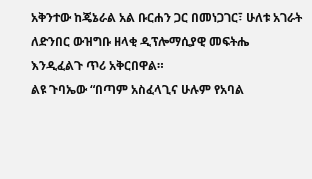አቅንተው ከጄኔራል አል ቡርሐን ጋር በመነጋገር፣ ሁለቱ አገራት ለድንበር ውዝግቡ ዘላቂ ዲፕሎማሲያዊ መፍትሔ እንዲፈልጉ ጥሪ አቅርበዋል።
ልዩ ጉባኤው “በጣም አስፈላጊና ሁሉም የአባል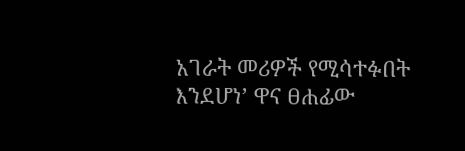አገራት መሪዎች የሚሳተፉበት እንደሆነ’ ዋና ፀሐፊው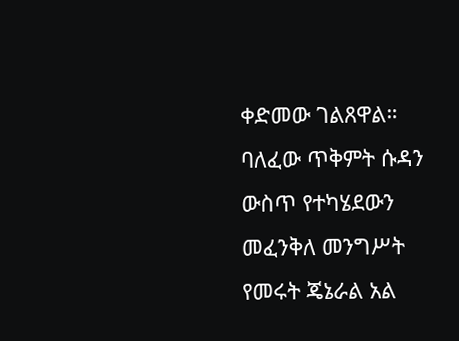ቀድመው ገልጸዋል።
ባለፈው ጥቅምት ሱዳን ውስጥ የተካሄደውን መፈንቅለ መንግሥት የመሩት ጄኔራል አል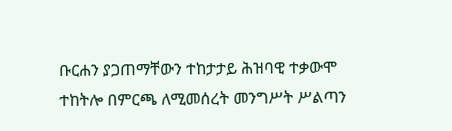ቡርሐን ያጋጠማቸውን ተከታታይ ሕዝባዊ ተቃውሞ ተከትሎ በምርጫ ለሚመሰረት መንግሥት ሥልጣን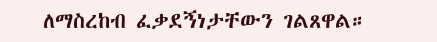ለማስረከብ ፈቃደኝነታቸውን ገልጸዋል።